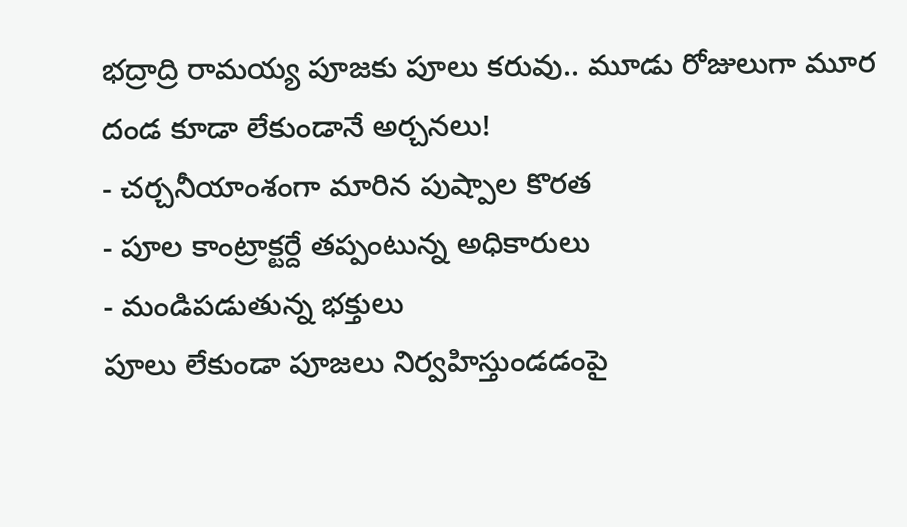భద్రాద్రి రామయ్య పూజకు పూలు కరువు.. మూడు రోజులుగా మూర దండ కూడా లేకుండానే అర్చనలు!
- చర్చనీయాంశంగా మారిన పుష్పాల కొరత
- పూల కాంట్రాక్టర్దే తప్పంటున్న అధికారులు
- మండిపడుతున్న భక్తులు
పూలు లేకుండా పూజలు నిర్వహిస్తుండడంపై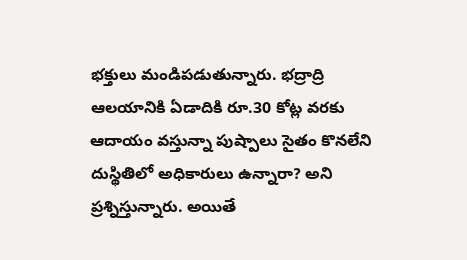భక్తులు మండిపడుతున్నారు. భద్రాద్రి ఆలయానికి ఏడాదికి రూ.30 కోట్ల వరకు ఆదాయం వస్తున్నా పుష్పాలు సైతం కొనలేని దుస్థితిలో అధికారులు ఉన్నారా? అని ప్రశ్నిస్తున్నారు. అయితే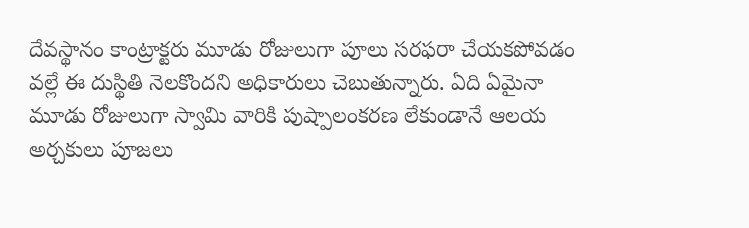దేవస్థానం కాంట్రాక్టరు మూడు రోజులుగా పూలు సరఫరా చేయకపోవడం వల్లే ఈ దుస్థితి నెలకొందని అధికారులు చెబుతున్నారు. ఏది ఏమైనా మూడు రోజులుగా స్వామి వారికి పుష్పాలంకరణ లేకుండానే ఆలయ అర్చకులు పూజలు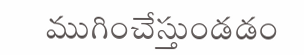ముగించేస్తుండడం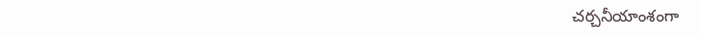చర్చనీయాంశంగా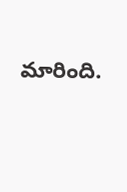మారింది.